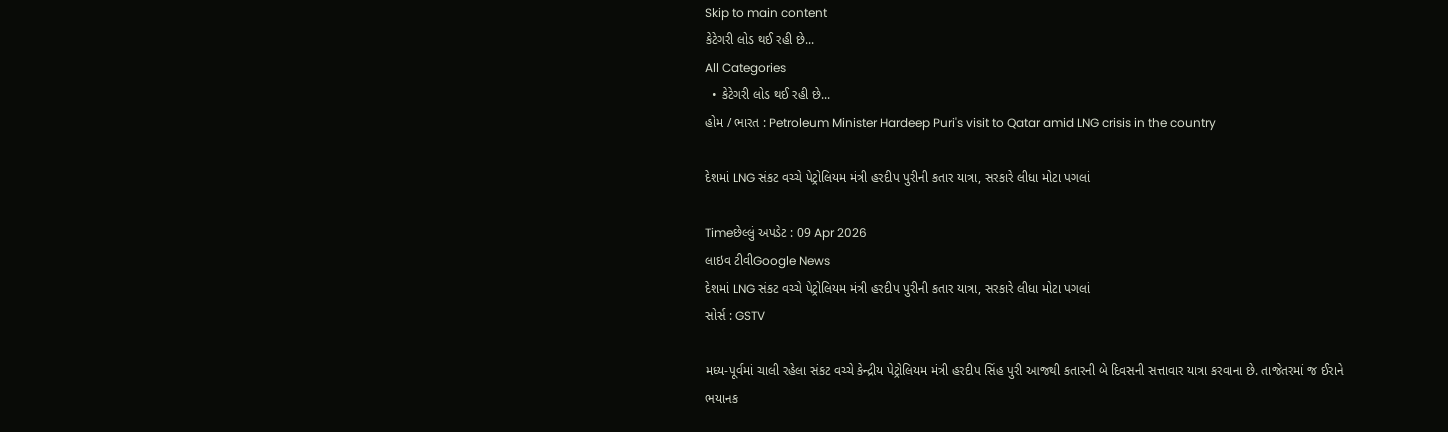Skip to main content
કેટેગરી લોડ થઈ રહી છે...
All Categories
  • કેટેગરી લોડ થઈ રહી છે...
હોમ / ભારત : Petroleum Minister Hardeep Puri's visit to Qatar amid LNG crisis in the country

દેશમાં LNG સંકટ વચ્ચે પેટ્રોલિયમ મંત્રી હરદીપ પુરીની કતાર યાત્રા, સરકારે લીધા મોટા પગલાં

Timeછેલ્લું અપડેટ : 09 Apr 2026
લાઇવ ટીવીGoogle News
દેશમાં LNG સંકટ વચ્ચે પેટ્રોલિયમ મંત્રી હરદીપ પુરીની કતાર યાત્રા, સરકારે લીધા મોટા પગલાં
સોર્સ : GSTV

મધ્ય-પૂર્વમાં ચાલી રહેલા સંકટ વચ્ચે કેન્દ્રીય પેટ્રોલિયમ મંત્રી હરદીપ સિંહ પુરી આજથી કતારની બે દિવસની સત્તાવાર યાત્રા કરવાના છે. તાજેતરમાં જ ઈરાને ભયાનક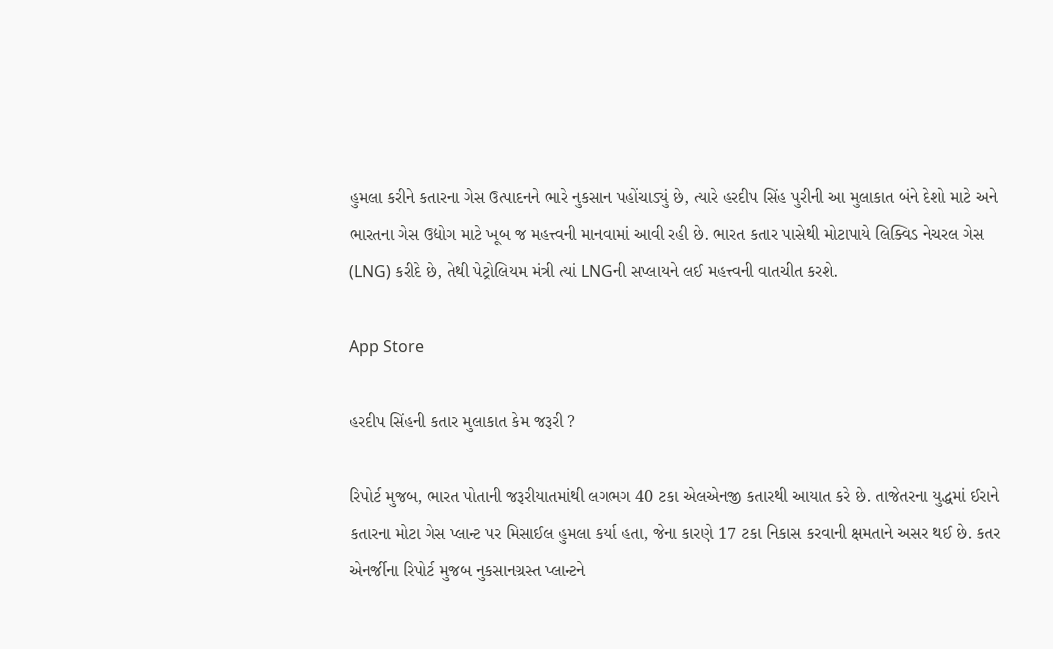હુમલા કરીને કતારના ગેસ ઉત્પાદનને ભારે નુકસાન પહોંચાડ્યું છે, ત્યારે હરદીપ સિંહ પુરીની આ મુલાકાત બંને દેશો માટે અને ભારતના ગેસ ઉદ્યોગ માટે ખૂબ જ મહત્ત્વની માનવામાં આવી રહી છે. ભારત કતાર પાસેથી મોટાપાયે લિક્વિડ નેચરલ ગેસ (LNG) કરીદે છે, તેથી પેટ્રોલિયમ મંત્રી ત્યાં LNGની સપ્લાયને લઈ મહત્ત્વની વાતચીત કરશે.

App Store

હરદીપ સિંહની કતાર મુલાકાત કેમ જરૂરી ?

રિપોર્ટ મુજબ, ભારત પોતાની જરૂરીયાતમાંથી લગભગ 40 ટકા એલએનજી કતારથી આયાત કરે છે. તાજેતરના યુદ્ધમાં ઈરાને કતારના મોટા ગેસ પ્લાન્ટ પર મિસાઈલ હુમલા કર્યા હતા, જેના કારણે 17 ટકા નિકાસ કરવાની ક્ષમતાને અસર થઈ છે. કતર એનર્જીના રિપોર્ટ મુજબ નુકસાનગ્રસ્ત પ્લાન્ટને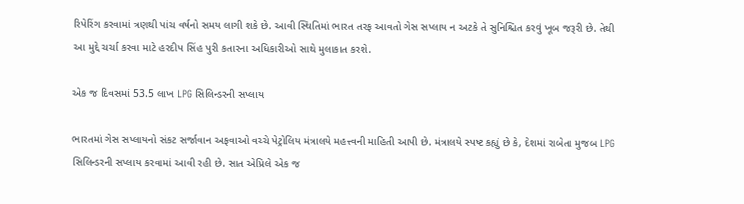રિપેરિંગ કરવામાં ત્રણથી પાંચ વર્ષનો સમય લાગી શકે છે. આવી સ્થિતિમાં ભારત તરફ આવતો ગેસ સપ્લાય ન અટકે તે સુનિશ્ચિત કરવું ખૂબ જરૂરી છે. તેથી આ મુદ્દે ચર્ચા કરવા માટે હરદીપ સિંહ પુરી કતારના અધિકારીઓ સાથે મુલાકાત કરશે.

એક જ દિવસમાં 53.5 લાખ LPG સિલિન્ડરની સપ્લાય

ભારતમાં ગેસ સપ્લાયનો સંકટ સર્જાવાન અફવાઓ વચ્ચે પેટ્રોલિય મંત્રાલયે મહત્ત્વની માહિતી આપી છે. મંત્રાલયે સ્પષ્ટ કહ્યું છે કે, દેશમાં રાબેતા મુજબ LPG સિલિન્ડરની સપ્લાય કરવામાં આવી રહી છે. સાત એપ્રિલે એક જ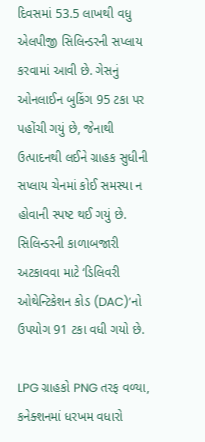દિવસમાં 53.5 લાખથી વધુ એલપીજી સિલિન્ડરની સપ્લાય કરવામાં આવી છે. ગેસનું ઓનલાઈન બુકિંગ 95 ટકા પર પહોંચી ગયું છે, જેનાથી ઉત્પાદનથી લઈને ગ્રાહક સુધીની સપ્લાય ચેનમાં કોઈ સમસ્યા ન હોવાની સ્પષ્ટ થઈ ગયું છે. સિલિન્ડરની કાળાબજારી અટકાવવા માટે ‘ડિલિવરી ઓથેન્ટિકેશન કોડ (DAC)’નો ઉપયોગ 91 ટકા વધી ગયો છે.

LPG ગ્રાહકો PNG તરફ વળ્યા, કનેક્શનમાં ધરખમ વધારો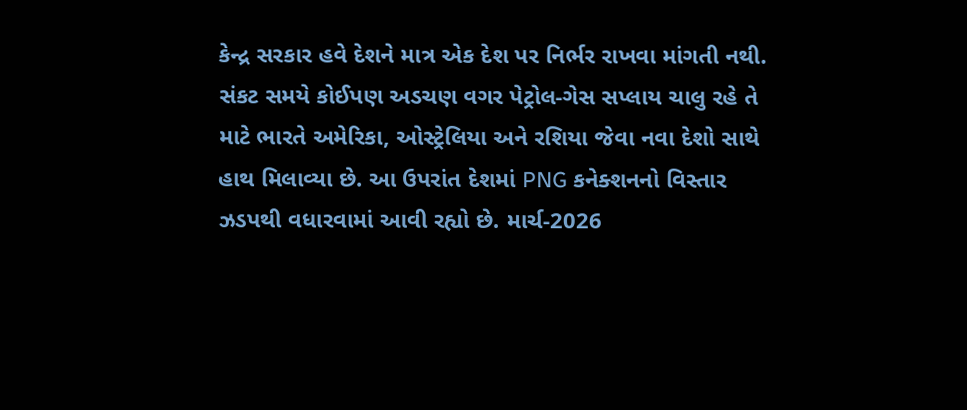કેન્દ્ર સરકાર હવે દેશને માત્ર એક દેશ પર નિર્ભર રાખવા માંગતી નથી. સંકટ સમયે કોઈપણ અડચણ વગર પેટ્રોલ-ગેસ સપ્લાય ચાલુ રહે તે માટે ભારતે અમેરિકા, ઓસ્ટ્રેલિયા અને રશિયા જેવા નવા દેશો સાથે હાથ મિલાવ્યા છે. આ ઉપરાંત દેશમાં PNG કનેક્શનનો વિસ્તાર ઝડપથી વધારવામાં આવી રહ્યો છે. માર્ચ-2026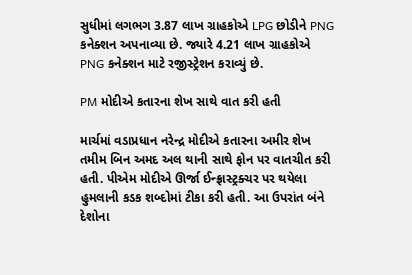સુધીમાં લગભગ 3.87 લાખ ગ્રાહકોએ LPG છોડીને PNG કનેક્શન અપનાવ્યા છે. જ્યારે 4.21 લાખ ગ્રાહકોએ PNG કનેક્શન માટે રજીસ્ટ્રેશન કરાવ્યું છે.

PM મોદીએ કતારના શેખ સાથે વાત કરી હતી

માર્ચમાં વડાપ્રધાન નરેન્દ્ર મોદીએ કતારના અમીર શેખ તમીમ બિન અમદ અલ થાની સાથે ફોન પર વાતચીત કરી હતી. પીએમ મોદીએ ઊર્જા ઈન્ફ્રાસ્ટ્રક્ચર પર થયેલા હુમલાની કડક શબ્દોમાં ટીકા કરી હતી. આ ઉપરાંત બંને દેશોના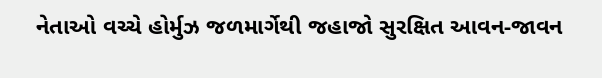નેતાઓ વચ્ચે હોર્મુઝ જળમાર્ગેથી જહાજો સુરક્ષિત આવન-જાવન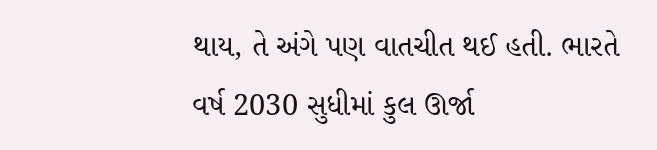થાય, તે અંગે પણ વાતચીત થઈ હતી. ભારતે વર્ષ 2030 સુધીમાં કુલ ઊર્જા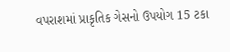વપરાશમાં પ્રાકૃતિક ગેસનો ઉપયોગ 15 ટકા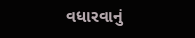વધારવાનું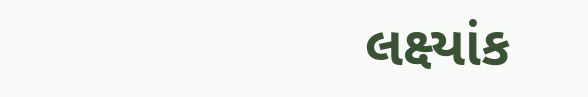લક્ષ્યાંક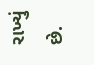રાખ્યું છે.